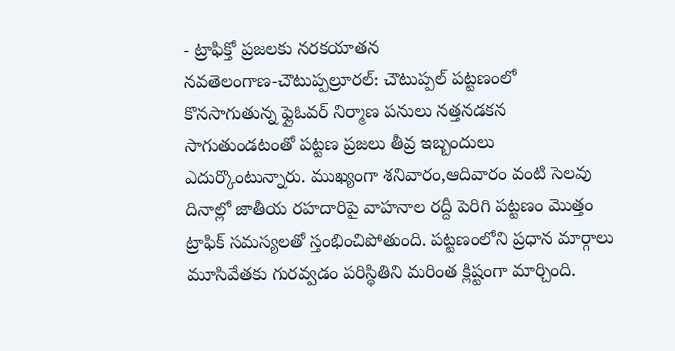- ట్రాఫిక్తో ప్రజలకు నరకయాతన
నవతెలంగాణ-చౌటుప్పల్రూరల్: చౌటుప్పల్ పట్టణంలో కొనసాగుతున్న ఫ్లైఓవర్ నిర్మాణ పనులు నత్తనడకన సాగుతుండటంతో పట్టణ ప్రజలు తీవ్ర ఇబ్బందులు ఎదుర్కొంటున్నారు. ముఖ్యంగా శనివారం,ఆదివారం వంటి సెలవు దినాల్లో జాతీయ రహదారిపై వాహనాల రద్దీ పెరిగి పట్టణం మొత్తం ట్రాఫిక్ సమస్యలతో స్తంభించిపోతుంది. పట్టణంలోని ప్రధాన మార్గాలు మూసివేతకు గురవ్వడం పరిస్థితిని మరింత క్లిష్టంగా మార్చింది.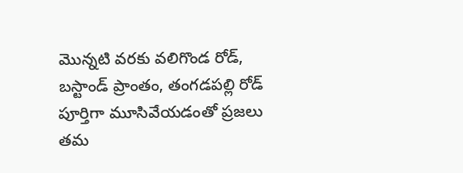మొన్నటి వరకు వలిగొండ రోడ్, బస్టాండ్ ప్రాంతం, తంగడపల్లి రోడ్ పూర్తిగా మూసివేయడంతో ప్రజలు తమ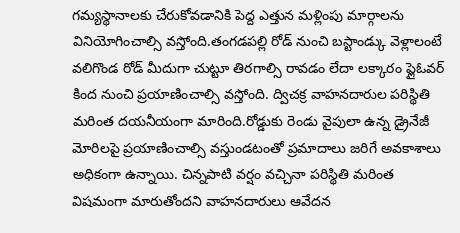గమ్యస్థానాలకు చేరుకోవడానికి పెద్ద ఎత్తున మళ్లింపు మార్గాలను వినియోగించాల్సి వస్తోంది.తంగడపల్లి రోడ్ నుంచి బస్టాండ్కు వెళ్లాలంటే వలిగొండ రోడ్ మీదుగా చుట్టూ తిరగాల్సి రావడం లేదా లక్కారం ఫ్లైఓవర్ కింద నుంచి ప్రయాణించాల్సి వస్తోంది. ద్విచక్ర వాహనదారుల పరిస్థితి మరింత దయనీయంగా మారింది.రోడ్డుకు రెండు వైపులా ఉన్న డ్రైనేజీ మోరిలపై ప్రయాణించాల్సి వస్తుండటంతో ప్రమాదాలు జరిగే అవకాశాలు అధికంగా ఉన్నాయి. చిన్నపాటి వర్షం వచ్చినా పరిస్థితి మరింత విషమంగా మారుతోందని వాహనదారులు ఆవేదన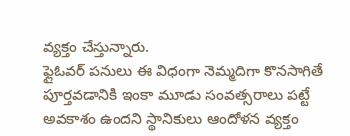వ్యక్తం చేస్తున్నారు.
ఫ్లైఓవర్ పనులు ఈ విధంగా నెమ్మదిగా కొనసాగితే పూర్తవడానికి ఇంకా మూడు సంవత్సరాలు పట్టే అవకాశం ఉందని స్థానికులు ఆందోళన వ్యక్తం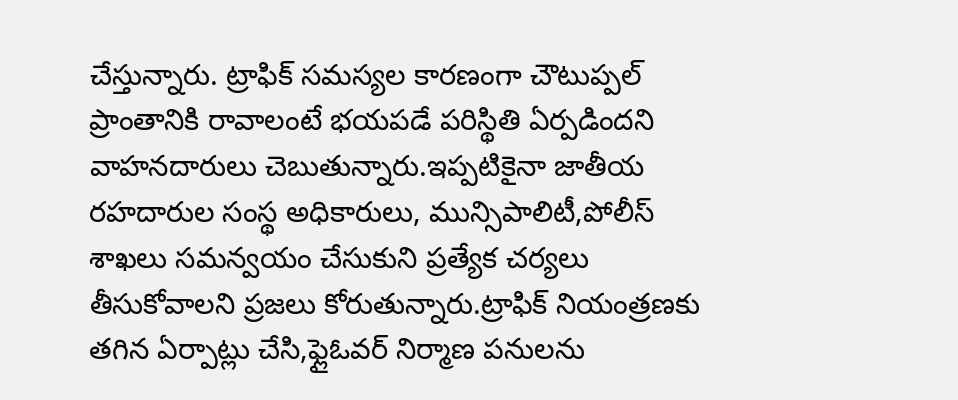చేస్తున్నారు. ట్రాఫిక్ సమస్యల కారణంగా చౌటుప్పల్ ప్రాంతానికి రావాలంటే భయపడే పరిస్థితి ఏర్పడిందని వాహనదారులు చెబుతున్నారు.ఇప్పటికైనా జాతీయ రహదారుల సంస్థ అధికారులు, మున్సిపాలిటీ,పోలీస్ శాఖలు సమన్వయం చేసుకుని ప్రత్యేక చర్యలు తీసుకోవాలని ప్రజలు కోరుతున్నారు.ట్రాఫిక్ నియంత్రణకు తగిన ఏర్పాట్లు చేసి,ఫ్లైఓవర్ నిర్మాణ పనులను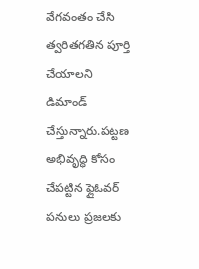వేగవంతం చేసి త్వరితగతిన పూర్తి చేయాలని డిమాండ్ చేస్తున్నారు.పట్టణ అభివృద్ధి కోసం చేపట్టిన ఫ్లైఓవర్ పనులు ప్రజలకు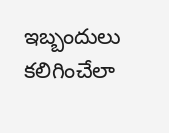ఇబ్బందులు కలిగించేలా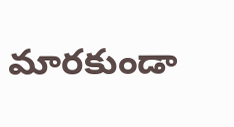మారకుండా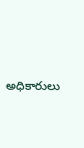అధికారులు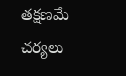తక్షణమే చర్యలు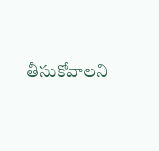తీసుకోవాలని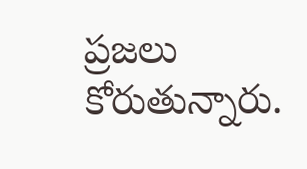ప్రజలు కోరుతున్నారు.